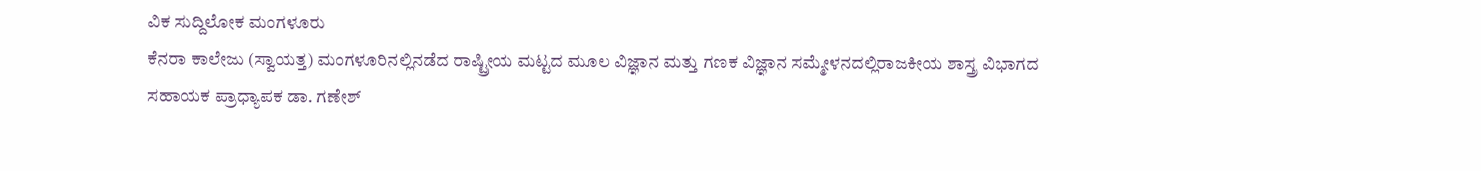ವಿಕ ಸುದ್ದಿಲೋಕ ಮಂಗಳೂರು
ಕೆನರಾ ಕಾಲೇಜು (ಸ್ವಾಯತ್ತ) ಮಂಗಳೂರಿನಲ್ಲಿನಡೆದ ರಾಷ್ಟ್ರೀಯ ಮಟ್ಟದ ಮೂಲ ವಿಜ್ಞಾನ ಮತ್ತು ಗಣಕ ವಿಜ್ಞಾನ ಸಮ್ಮೇಳನದಲ್ಲಿರಾಜಕೀಯ ಶಾಸ್ತ್ರ ವಿಭಾಗದ ಸಹಾಯಕ ಪ್ರಾಧ್ಯಾಪಕ ಡಾ. ಗಣೇಶ್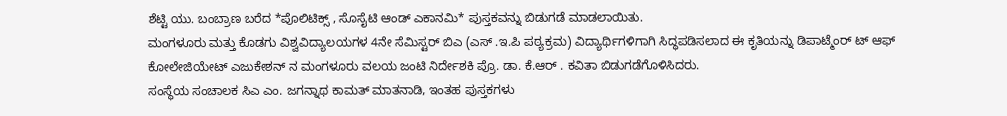ಶೆಟ್ಟಿ ಯು. ಬಂಬ್ರಾಣ ಬರೆದ *ಪೊಲಿಟಿಕ್ಸ್ , ಸೊಸೈಟಿ ಆಂಡ್ ಎಕಾನಮಿ* ಪುಸ್ತಕವನ್ನು ಬಿಡುಗಡೆ ಮಾಡಲಾಯಿತು.
ಮಂಗಳೂರು ಮತ್ತು ಕೊಡಗು ವಿಶ್ವವಿದ್ಯಾಲಯಗಳ 4ನೇ ಸೆಮಿಸ್ಟರ್ ಬಿಎ (ಎಸ್ .ಇ.ಪಿ ಪಠ್ಯಕ್ರಮ) ವಿದ್ಯಾರ್ಥಿಗಳಿಗಾಗಿ ಸಿದ್ಧಪಡಿಸಲಾದ ಈ ಕೃತಿಯನ್ನು ಡಿಪಾಟ್ಮೆಂರ್ ಟ್ ಆಫ್ ಕೋಲೇಜಿಯೇಟ್ ಎಜುಕೇಶನ್ ನ ಮಂಗಳೂರು ವಲಯ ಜಂಟಿ ನಿರ್ದೇಶಕಿ ಪ್ರೊ. ಡಾ. ಕೆ.ಆರ್ . ಕವಿತಾ ಬಿಡುಗಡೆಗೊಳಿಸಿದರು.
ಸಂಸ್ಥೆಯ ಸಂಚಾಲಕ ಸಿಎ ಎಂ. ಜಗನ್ನಾಥ ಕಾಮತ್ ಮಾತನಾಡಿ, ಇಂತಹ ಪುಸ್ತಕಗಳು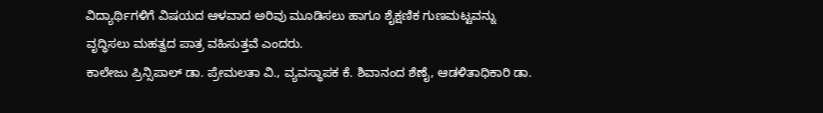ವಿದ್ಯಾರ್ಥಿಗಳಿಗೆ ವಿಷಯದ ಆಳವಾದ ಅರಿವು ಮೂಡಿಸಲು ಹಾಗೂ ಶೈಕ್ಷಣಿಕ ಗುಣಮಟ್ಟವನ್ನು ವೃದ್ಧಿಸಲು ಮಹತ್ವದ ಪಾತ್ರ ವಹಿಸುತ್ತವೆ ಎಂದರು.
ಕಾಲೇಜು ಪ್ರಿನ್ಸಿಪಾಲ್ ಡಾ. ಪ್ರೇಮಲತಾ ವಿ., ವ್ಯವಸ್ಥಾಪಕ ಕೆ. ಶಿವಾನಂದ ಶೆಣೈ, ಆಡಳಿತಾಧಿಕಾರಿ ಡಾ.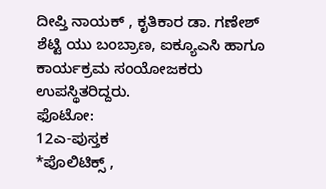ದೀಪ್ತಿ ನಾಯಕ್ , ಕೃತಿಕಾರ ಡಾ. ಗಣೇಶ್ ಶೆಟ್ಟಿ ಯು ಬಂಬ್ರಾಣ, ಐಕ್ಯೂಎಸಿ ಹಾಗೂ ಕಾರ್ಯಕ್ರಮ ಸಂಯೋಜಕರು ಉಪಸ್ಥಿತರಿದ್ದರು.
ಫೊಟೋ:
12ಎ-ಪುಸ್ತಕ
*ಪೊಲಿಟಿಕ್ಸ್ ,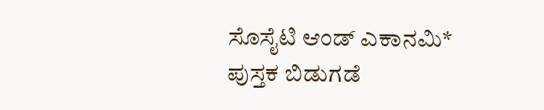ಸೊಸೈಟಿ ಆಂಡ್ ಎಕಾನಮಿ* ಪುಸ್ತಕ ಬಿಡುಗಡೆ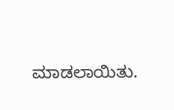ಮಾಡಲಾಯಿತು.